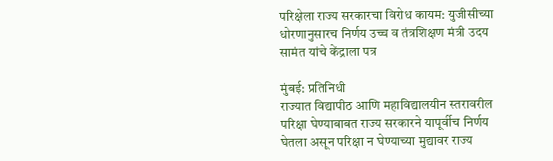परिक्षेला राज्य सरकारचा विरोध कायम: युजीसीच्या धोरणानुसारच निर्णय उच्च व तंत्रशिक्षण मंत्री उदय सामंत यांचे केंद्राला पत्र

मुंबई: प्रतिनिधी
राज्यात विद्यापीठ आणि महाविद्यालयीन स्तरावरील परिक्षा घेण्याबाबत राज्य सरकारने यापूर्वीच निर्णय घेतला असून परिक्षा न घेण्याच्या मुद्यावर राज्य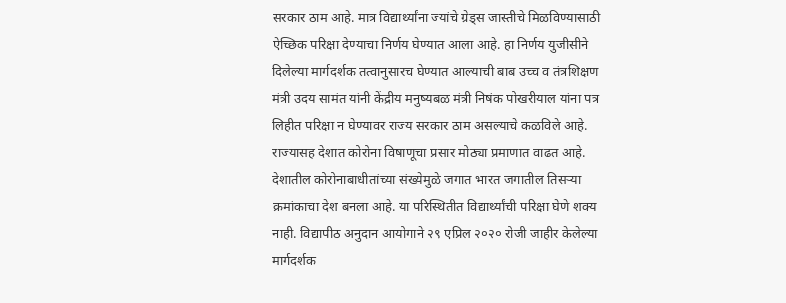सरकार ठाम आहे. मात्र विद्यार्थ्यांना ज्यांचे ग्रेड्स जास्तीचे मिळविण्यासाठी ऐच्छिक परिक्षा देण्याचा निर्णय घेण्यात आला आहे. हा निर्णय युजीसीने दिलेल्या मार्गदर्शक तत्वानुसारच घेण्यात आल्याची बाब उच्च व तंत्रशिक्षण मंत्री उदय सामंत यांनी केंद्रीय मनुष्यबळ मंत्री निषंक पोखरीयाल यांना पत्र लिहीत परिक्षा न घेण्यावर राज्य सरकार ठाम असल्याचे कळविले आहे.
राज्यासह देशात कोरोना विषाणूचा प्रसार मोठ्या प्रमाणात वाढत आहे. देशातील कोरोनाबाधीतांच्या संख्येमुळे जगात भारत जगातील तिसऱ्या क्रमांकाचा देश बनला आहे. या परिस्थितीत विद्यार्थ्यांची परिक्षा घेणे शक्य नाही. विद्यापीठ अनुदान आयोगाने २९ एप्रिल २०२० रोजी जाहीर केलेल्या मार्गदर्शक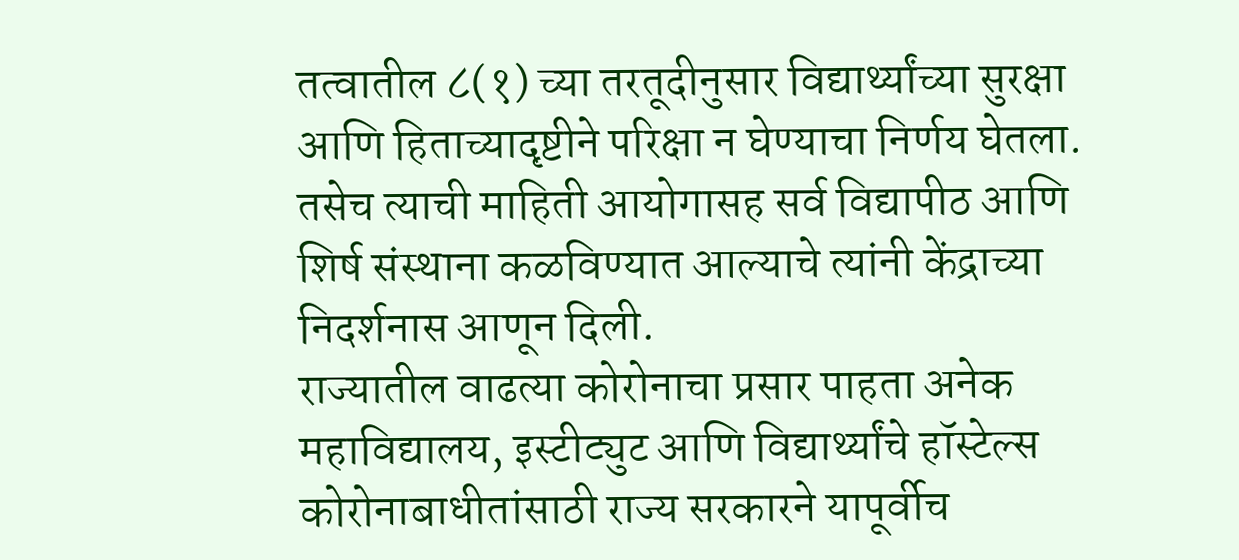तत्वातील ८(१) च्या तरतूदीनुसार विद्यार्थ्यांच्या सुरक्षा आणि हिताच्यादृष्टीने परिक्षा न घेण्याचा निर्णय घेतला. तसेच त्याची माहिती आयोगासह सर्व विद्यापीठ आणि शिर्ष संस्थाना कळविण्यात आल्याचे त्यांनी केंद्राच्या निदर्शनास आणून दिली.
राज्यातील वाढत्या कोरोनाचा प्रसार पाहता अनेक महाविद्यालय, इस्टीट्युट आणि विद्यार्थ्यांचे हॉस्टेल्स कोरोनाबाधीतांसाठी राज्य सरकारने यापूर्वीच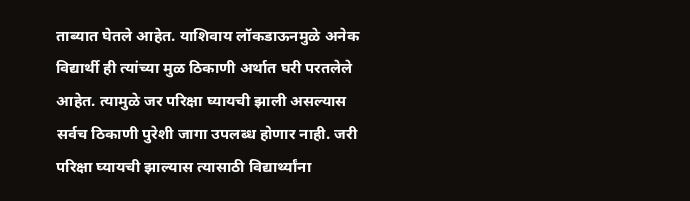ताब्यात घेतले आहेत. याशिवाय लॉकडाऊनमुळे अनेक विद्यार्थी ही त्यांच्या मुळ ठिकाणी अर्थात घरी परतलेले आहेत. त्यामुळे जर परिक्षा घ्यायची झाली असल्यास सर्वच ठिकाणी पुरेशी जागा उपलब्ध होणार नाही. जरी परिक्षा घ्यायची झाल्यास त्यासाठी विद्यार्थ्यांना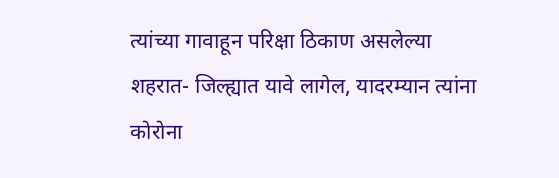त्यांच्या गावाहून परिक्षा ठिकाण असलेल्या शहरात- जिल्ह्यात यावे लागेल, यादरम्यान त्यांना कोरोना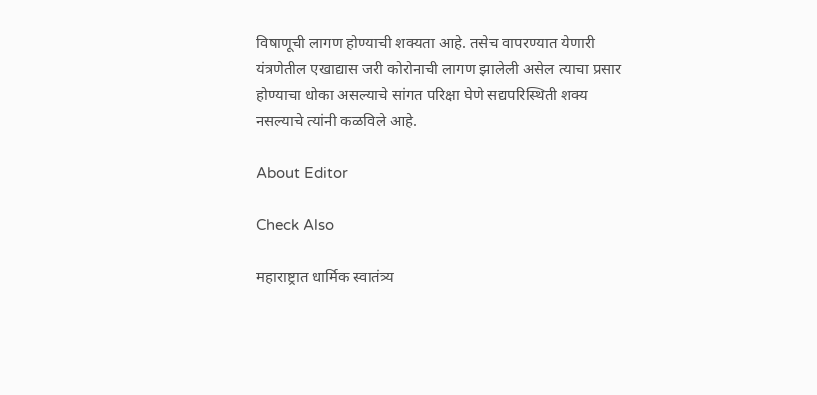विषाणूची लागण होण्याची शक्यता आहे. तसेच वापरण्यात येणारी यंत्रणेतील एखाद्यास जरी कोरोनाची लागण झालेली असेल त्याचा प्रसार होण्याचा धोका असल्याचे सांगत परिक्षा घेणे सद्यपरिस्थिती शक्य नसल्याचे त्यांनी कळविले आहे.

About Editor

Check Also

महाराष्ट्रात धार्मिक स्वातंत्र्य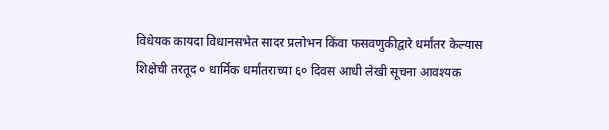विधेयक कायदा विधानसभेत सादर प्रलोभन किंवा फसवणुकीद्वारे धर्मांतर केल्यास शिक्षेची तरतूद ० धार्मिक धर्मांतराच्या ६० दिवस आधी लेखी सूचना आवश्यक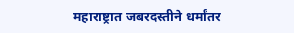महाराष्ट्रात जबरदस्तीने धर्मांतर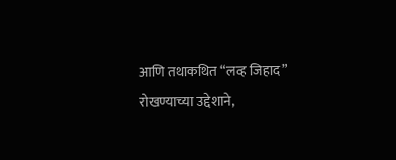आणि तथाकथित “लव्ह जिहाद” रोखण्याच्या उद्देशाने,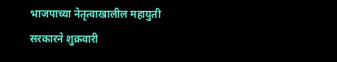भाजपाच्या नेतृत्वाखालील महायुती सरकारने शुक्रवारी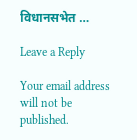विधानसभेत …

Leave a Reply

Your email address will not be published.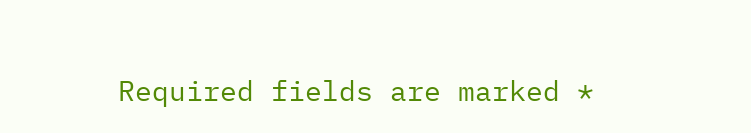Required fields are marked *